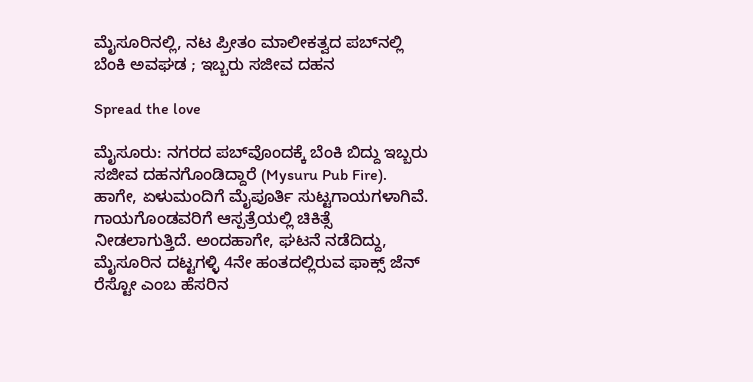ಮೈಸೂರಿನಲ್ಲಿ, ನಟ ಪ್ರೀತಂ ಮಾಲೀಕತ್ವದ ಪಬ್‌ನಲ್ಲಿ ಬೆಂಕಿ ಅವಘಡ ; ಇಬ್ಬರು ಸಜೀವ ದಹನ

Spread the love

ಮೈಸೂರು: ನಗರದ ಪಬ್‌ವೊಂದಕ್ಕೆ ಬೆಂಕಿ ಬಿದ್ದು ಇಬ್ಬರು ಸಜೀವ ದಹನಗೊಂಡಿದ್ದಾರೆ (Mysuru Pub Fire). ಹಾಗೇ, ಏಳುಮಂದಿಗೆ ಮೈಪೂರ್ತಿ ಸುಟ್ಟಗಾಯಗಳಾಗಿವೆ. ಗಾಯಗೊಂಡವರಿಗೆ ಆಸ್ಪತ್ರೆಯಲ್ಲಿ ಚಿಕಿತ್ಸೆ ನೀಡಲಾಗುತ್ತಿದೆ. ಅಂದಹಾಗೇ, ಘಟನೆ ನಡೆದಿದ್ದು, ಮೈಸೂರಿನ ದಟ್ಟಗಳ್ಳಿ 4ನೇ ಹಂತದಲ್ಲಿರುವ ಫಾಕ್ಸ್‌ ಜೆನ್‌ ರೆಸ್ಟೋ ಎಂಬ ಹೆಸರಿನ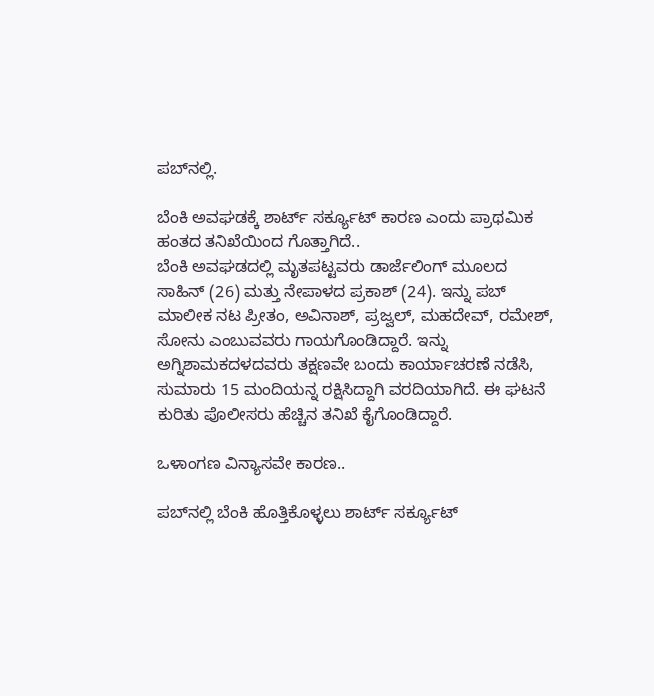ಪಬ್‌ನಲ್ಲಿ.

ಬೆಂಕಿ ಅವಘಡಕ್ಕೆ ಶಾರ್ಟ್‌ ಸರ್ಕ್ಯೂಟ್‌ ಕಾರಣ ಎಂದು ಪ್ರಾಥಮಿಕ ಹಂತದ ತನಿಖೆಯಿಂದ ಗೊತ್ತಾಗಿದೆ..
ಬೆಂಕಿ ಅವಘಡದಲ್ಲಿ ಮೃತಪಟ್ಟವರು ಡಾರ್ಜೆಲಿಂಗ್‌ ಮೂಲದ ಸಾಹಿನ್‌ (26) ಮತ್ತು ನೇಪಾಳದ ಪ್ರಕಾಶ್‌ (24). ಇನ್ನು ಪಬ್‌ ಮಾಲೀಕ ನಟ ಪ್ರೀತಂ, ಅವಿನಾಶ್‌, ಪ್ರಜ್ವಲ್‌, ಮಹದೇವ್‌, ರಮೇಶ್‌, ಸೋನು ಎಂಬುವವರು ಗಾಯಗೊಂಡಿದ್ದಾರೆ. ಇನ್ನು ಅಗ್ನಿಶಾಮಕದಳದವರು ತಕ್ಷಣವೇ ಬಂದು ಕಾರ್ಯಾಚರಣೆ ನಡೆಸಿ, ಸುಮಾರು 15 ಮಂದಿಯನ್ನ ರಕ್ಷಿಸಿದ್ದಾಗಿ ವರದಿಯಾಗಿದೆ. ಈ ಘಟನೆ ಕುರಿತು ಪೊಲೀಸರು ಹೆಚ್ಚಿನ ತನಿಖೆ ಕೈಗೊಂಡಿದ್ದಾರೆ.

ಒಳಾಂಗಣ ವಿನ್ಯಾಸವೇ ಕಾರಣ..

ಪಬ್‌ನಲ್ಲಿ ಬೆಂಕಿ ಹೊತ್ತಿಕೊಳ್ಳಲು ಶಾರ್ಟ್‌ ಸರ್ಕ್ಯೂಟ್‌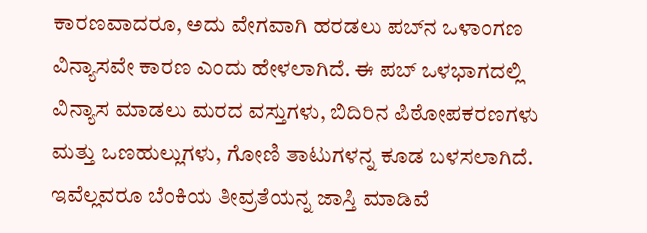ಕಾರಣವಾದರೂ, ಅದು ವೇಗವಾಗಿ ಹರಡಲು ಪಬ್‌ನ ಒಳಾಂಗಣ ವಿನ್ಯಾಸವೇ ಕಾರಣ ಎಂದು ಹೇಳಲಾಗಿದೆ. ಈ ಪಬ್‌ ಒಳಭಾಗದಲ್ಲಿ ವಿನ್ಯಾಸ ಮಾಡಲು ಮರದ ವಸ್ತುಗಳು, ಬಿದಿರಿನ ಪಿಠೋಪಕರಣಗಳು ಮತ್ತು ಒಣಹುಲ್ಲುಗಳು, ಗೋಣಿ ತಾಟುಗಳನ್ನ ಕೂಡ ಬಳಸಲಾಗಿದೆ. ಇವೆಲ್ಲವರೂ ಬೆಂಕಿಯ ತೀವ್ರತೆಯನ್ನ ಜಾಸ್ತಿ ಮಾಡಿವೆ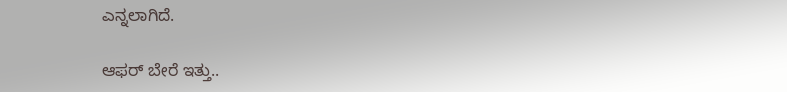ಎನ್ನಲಾಗಿದೆ.

ಆಫರ್‌ ಬೇರೆ ಇತ್ತು..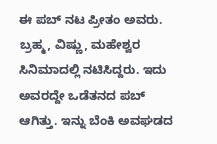ಈ ಪಬ್‌ ನಟ ಪ್ರೀತಂ ಅವರು. ಬ್ರಹ್ಮ, ವಿಷ್ಣು, ಮಹೇಶ್ವರ ಸಿನಿಮಾದಲ್ಲಿ ನಟಿಸಿದ್ದರು. ಇದು ಅವರದ್ದೇ ಒಡೆತನದ ಪಬ್‌ ಆಗಿತ್ತು. ಇನ್ನು ಬೆಂಕಿ ಅವಘಡದ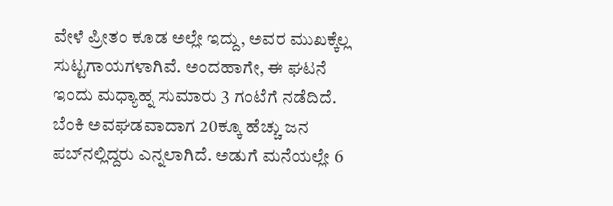ವೇಳೆ ಪ್ರೀತಂ ಕೂಡ ಅಲ್ಲೇ ಇದ್ದು, ಅವರ ಮುಖಕ್ಕೆಲ್ಲ ಸುಟ್ಟಗಾಯಗಳಾಗಿವೆ. ಅಂದಹಾಗೇ, ಈ ಘಟನೆ ಇಂದು ಮಧ್ಯಾಹ್ನ ಸುಮಾರು 3 ಗಂಟೆಗೆ ನಡೆದಿದೆ. ಬೆಂಕಿ ಅವಘಡವಾದಾಗ 20ಕ್ಕೂ ಹೆಚ್ಚು ಜನ ಪಬ್‌ನಲ್ಲಿದ್ದರು ಎನ್ನಲಾಗಿದೆ. ಅಡುಗೆ ಮನೆಯಲ್ಲೇ 6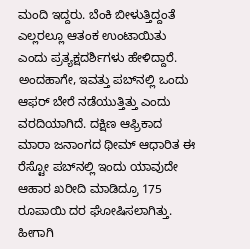ಮಂದಿ ಇದ್ದರು. ಬೆಂಕಿ ಬೀಳುತ್ತಿದ್ದಂತೆ ಎಲ್ಲರಲ್ಲೂ ಆತಂಕ ಉಂಟಾಯಿತು ಎಂದು ಪ್ರತ್ಯಕ್ಷದರ್ಶಿಗಳು ಹೇಳಿದ್ದಾರೆ. ಅಂದಹಾಗೇ, ಇವತ್ತು ಪಬ್‌ನಲ್ಲಿ ಒಂದು ಆಫರ್‌ ಬೇರೆ ನಡೆಯುತ್ತಿತ್ತು ಎಂದು ವರದಿಯಾಗಿದೆ. ದಕ್ಷಿಣ ಆಫ್ರಿಕಾದ ಮಾರಾ ಜನಾಂಗದ ಥೀಮ್‌ ಆಧಾರಿತ ಈ ರೆಸ್ಟೋ ಪಬ್‌ನಲ್ಲಿ ಇಂದು ಯಾವುದೇ ಆಹಾರ ಖರೀದಿ ಮಾಡಿದ್ರೂ 175 ರೂಪಾಯಿ ದರ ಘೋಷಿಸಲಾಗಿತ್ತು. ಹೀಗಾಗಿ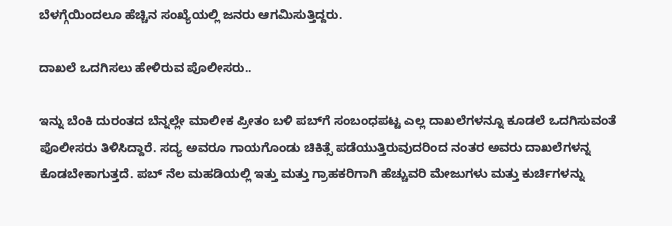ಬೆಳಗ್ಗೆಯಿಂದಲೂ ಹೆಚ್ಚಿನ ಸಂಖ್ಯೆಯಲ್ಲಿ ಜನರು ಆಗಮಿಸುತ್ತಿದ್ದರು.

ದಾಖಲೆ ಒದಗಿಸಲು ಹೇಳಿರುವ ಪೊಲೀಸರು..

ಇನ್ನು ಬೆಂಕಿ ದುರಂತದ ಬೆನ್ನಲ್ಲೇ ಮಾಲೀಕ ಪ್ರೀತಂ ಬಳಿ ಪಬ್‌ಗೆ ಸಂಬಂಧಪಟ್ಟ ಎಲ್ಲ ದಾಖಲೆಗಳನ್ನೂ ಕೂಡಲೆ ಒದಗಿಸುವಂತೆ ಪೊಲೀಸರು ತಿಳಿಸಿದ್ದಾರೆ. ಸದ್ಯ ಅವರೂ ಗಾಯಗೊಂಡು ಚಿಕಿತ್ಸೆ ಪಡೆಯುತ್ತಿರುವುದರಿಂದ ನಂತರ ಅವರು ದಾಖಲೆಗಳನ್ನ ಕೊಡಬೇಕಾಗುತ್ತದೆ. ಪಬ್ ನೆಲ ಮಹಡಿಯಲ್ಲಿ ಇತ್ತು ಮತ್ತು ಗ್ರಾಹಕರಿಗಾಗಿ ಹೆಚ್ಚುವರಿ ಮೇಜುಗಳು ಮತ್ತು ಕುರ್ಚಿಗಳನ್ನು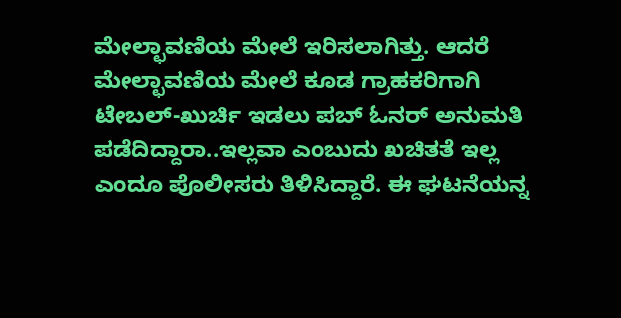ಮೇಲ್ಛಾವಣಿಯ ಮೇಲೆ ಇರಿಸಲಾಗಿತ್ತು. ಆದರೆ ಮೇಲ್ಛಾವಣಿಯ ಮೇಲೆ ಕೂಡ ಗ್ರಾಹಕರಿಗಾಗಿ ಟೇಬಲ್‌-ಖುರ್ಚಿ ಇಡಲು ಪಬ್‌ ಓನರ್‌ ಅನುಮತಿ ಪಡೆದಿದ್ದಾರಾ..ಇಲ್ಲವಾ ಎಂಬುದು ಖಚಿತತೆ ಇಲ್ಲ ಎಂದೂ ಪೊಲೀಸರು ತಿಳಿಸಿದ್ದಾರೆ. ಈ ಘಟನೆಯನ್ನ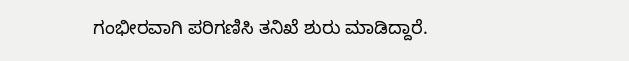ಗಂಭೀರವಾಗಿ ಪರಿಗಣಿಸಿ ತನಿಖೆ ಶುರು ಮಾಡಿದ್ದಾರೆ.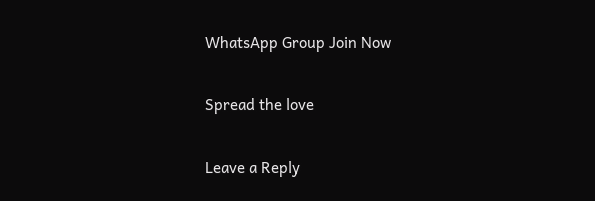WhatsApp Group Join Now

Spread the love

Leave a Reply